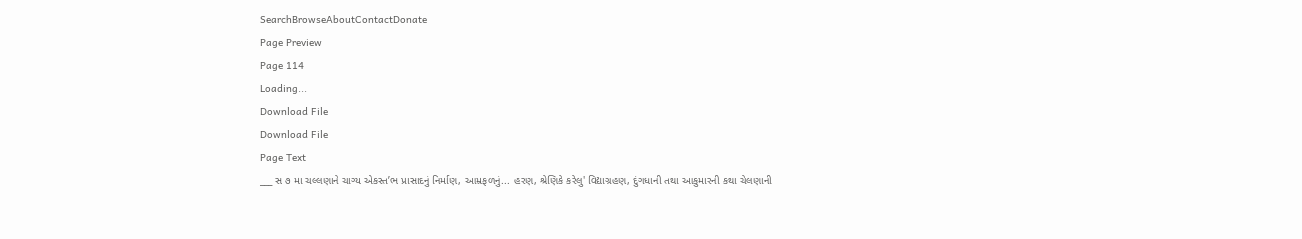SearchBrowseAboutContactDonate
Page Preview
Page 114
Loading...
Download File
Download File
Page Text
___ સ ૭ મા ચલ્લણાને ચાગ્ય એકસ્ત’ભ પ્રાસાદનું નિર્માણ, આમ્રફળનું... હરણ, શ્રેણિકે કરેલુ' વિદ્યાગ્રહણ, દુંગધાની તથા આકુમારની કથા ચેલણાની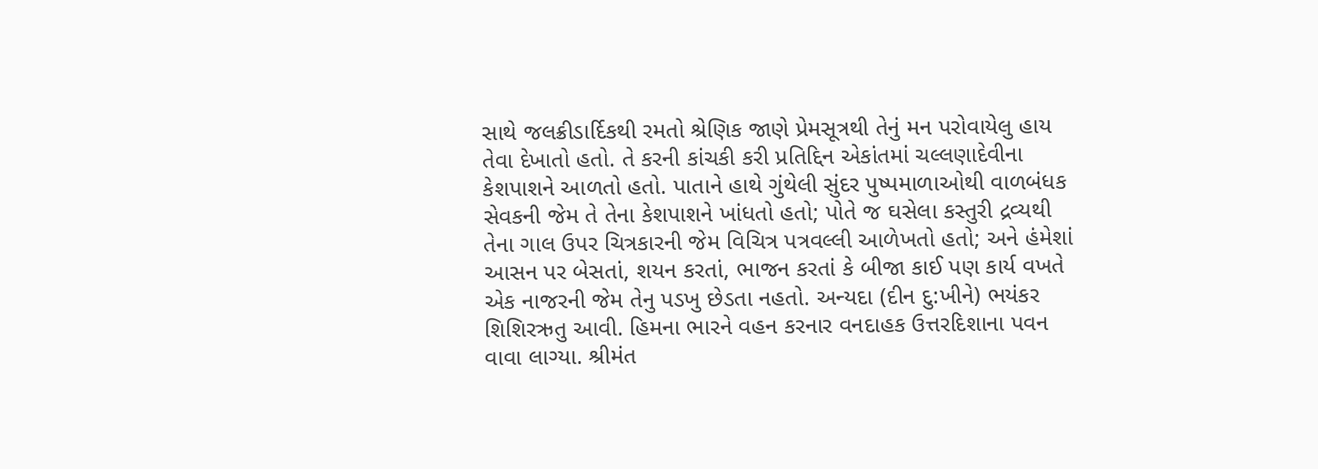સાથે જલક્રીડાર્દિકથી રમતો શ્રેણિક જાણે પ્રેમસૂત્રથી તેનું મન પરોવાયેલુ હાય તેવા દેખાતો હતો. તે કરની કાંચકી કરી પ્રતિદ્દિન એકાંતમાં ચલ્લણાદેવીના કેશપાશને આળતો હતો. પાતાને હાથે ગુંથેલી સુંદર પુષ્પમાળાઓથી વાળબંધક સેવકની જેમ તે તેના કેશપાશને ખાંધતો હતો; પોતે જ ઘસેલા કસ્તુરી દ્રવ્યથી તેના ગાલ ઉપર ચિત્રકારની જેમ વિચિત્ર પત્રવલ્લી આળેખતો હતો; અને હંમેશાં આસન પર બેસતાં, શયન કરતાં, ભાજન કરતાં કે બીજા કાઈ પણ કાર્ય વખતે એક નાજરની જેમ તેનુ પડખુ છેડતા નહતો. અન્યદા (દીન દુ:ખીને) ભયંકર શિશિરઋતુ આવી. હિમના ભારને વહન કરનાર વનદાહક ઉત્તરદિશાના પવન વાવા લાગ્યા. શ્રીમંત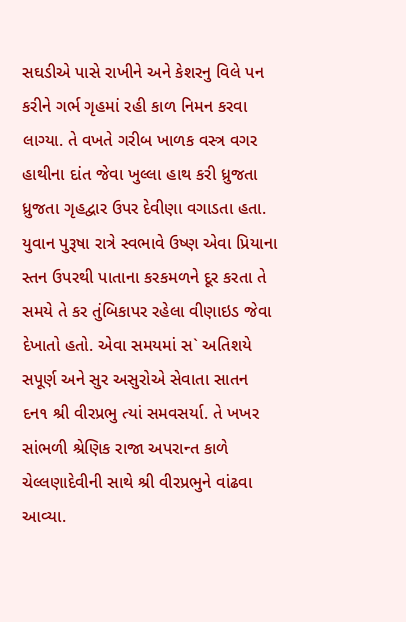સઘડીએ પાસે રાખીને અને કેશરનુ વિલે પન કરીને ગર્ભ ગૃહમાં રહી કાળ નિમન કરવા લાગ્યા. તે વખતે ગરીબ ખાળક વસ્ત્ર વગર હાથીના દાંત જેવા ખુલ્લા હાથ કરી ધ્રુજતા ધ્રુજતા ગૃહદ્વાર ઉપર દેવીણા વગાડતા હતા. યુવાન પુરૂષા રાત્રે સ્વભાવે ઉષ્ણ એવા પ્રિયાના સ્તન ઉપરથી પાતાના કરકમળને દૂર કરતા તે સમયે તે કર તુંબિકાપર રહેલા વીણાઇડ જેવા દેખાતો હતો. એવા સમયમાં સ` અતિશયે સપૂર્ણ અને સુર અસુરોએ સેવાતા સાતન દન૧ શ્રી વીરપ્રભુ ત્યાં સમવસર્યા. તે ખખર સાંભળી શ્રેણિક રાજા અપરાન્ત કાળે ચેલ્લણાદેવીની સાથે શ્રી વીરપ્રભુને વાંઢવા આવ્યા.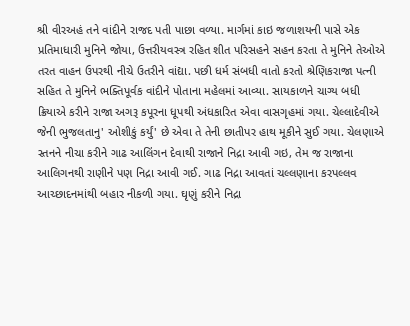શ્રી વીરઅહં તને વાંદીને રાજદ પતી પાછા વળ્યા. માર્ગમાં કાઇ જળાશયની પાસે એક પ્રતિમાધારી મુનિને જોયા, ઉત્તરીયવસ્ત્ર રહિત શીત પરિસહને સહન કરતા તે મુનિને તેઓએ તરત વાહન ઉપરથી નીચે ઉતરીને વાંદ્યા. પછી ધર્મ સંબધી વાતો કરતો શ્રેણિકરાજા પત્ની સહિત તે મુનિને ભક્તિપૂર્વક વાંદીને પોતાના મહેલમાં આવ્યા. સાયકાળને ચાગ્ય બધી ક્રિયાએ કરીને રાજા અગરૂ કપૂરના ધૂપથી અંધકારિત એવા વાસગૃહમાં ગયા. ચેલ્લાદેવીએ જેની ભુજલતાનુ' ઓશીકું કર્યું' છે એવા તે તેની છાતીપર હાથ મૂકીને સુઈ ગયા. ચેલણાએ સ્તનને નીચા કરીને ગાઢ આલિંગન દેવાથી રાજાને નિદ્રા આવી ગઇ, તેમ જ રાજાના આલિગનથી રાણીને પણ નિદ્રા આવી ગઈ. ગાઢ નિદ્રા આવતાં ચલ્લણાના કરપલ્લવ આચ્છાદનમાંથી બહાર નીકળી ગયા. ઘૃણું કરીને નિદ્રા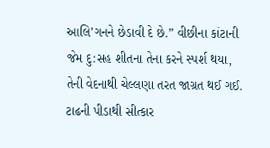આલિ’ગનને છેડાવી દે છે.” વીછીના કાંટાની જેમ દુ:સહ શીતના તેના કરને સ્પર્શ થયા, તેની વેદનાથી ચેલ્લણા તરત જાગ્રત થઈ ગઈ. ટાઢની પીડાથી સીત્કાર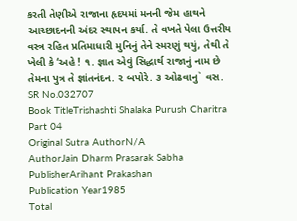કરતી તેણીએ રાજાના હૃદયમાં મનની જેમ હાથને આચ્છાદનની અંદર સ્થાપન કર્યા. તે વખતે પેલા ઉત્તરીય વસ્ત્ર રહિત પ્રતિમાધારી મુનિનું તેને સ્મરણું થયું, તેથી તે ખેલી કે ‘અહે ! ૧. જ્ઞાત એવું સિદ્ધાર્થ રાજાનું નામ છે તેમના પુત્ર તે જ્ઞાંતનંદન. ૨ બપોરે. ૩ ઓઢવાનુ` વસ.
SR No.032707
Book TitleTrishashti Shalaka Purush Charitra Part 04
Original Sutra AuthorN/A
AuthorJain Dharm Prasarak Sabha
PublisherArihant Prakashan
Publication Year1985
Total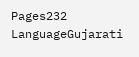Pages232
LanguageGujarati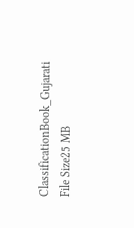ClassificationBook_Gujarati
File Size25 MB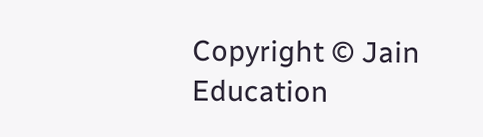Copyright © Jain Education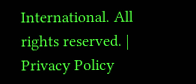International. All rights reserved. | Privacy Policy